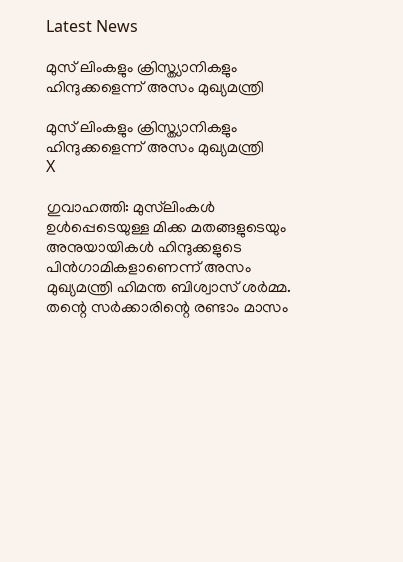Latest News

മുസ് ലിംകളും ക്രിസ്ത്യാനികളും ഹിന്ദുക്കളെന്ന് അസം മുഖ്യമന്ത്രി

മുസ് ലിംകളും ക്രിസ്ത്യാനികളും ഹിന്ദുക്കളെന്ന് അസം മുഖ്യമന്ത്രി
X

ഗുവാഹത്തി: മുസ്‌ലിംകള്‍ ഉള്‍പ്പെടെയുള്ള മിക്ക മതങ്ങളുടെയും അനുയായികള്‍ ഹിന്ദുക്കളുടെ പിന്‍ഗാമികളാണെന്ന് അസം മുഖ്യമന്ത്രി ഹിമന്ത ബിശ്വാസ് ശര്‍മ്മ. തന്റെ സര്‍ക്കാരിന്റെ രണ്ടാം മാസം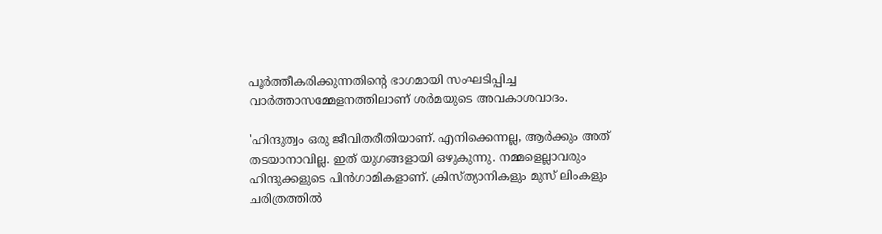പൂര്‍ത്തീകരിക്കുന്നതിന്റെ ഭാഗമായി സംഘടിപ്പിച്ച വാര്‍ത്താസമ്മേളനത്തിലാണ് ശര്‍മയുടെ അവകാശവാദം.

'ഹിന്ദുത്വം ഒരു ജീവിതരീതിയാണ്. എനിക്കെന്നല്ല, ആര്‍ക്കും അത് തടയാനാവില്ല. ഇത് യുഗങ്ങളായി ഒഴുകുന്നു. നമ്മളെല്ലാവരും ഹിന്ദുക്കളുടെ പിന്‍ഗാമികളാണ്. ക്രിസ്ത്യാനികളും മുസ് ലിംകളും ചരിത്രത്തില്‍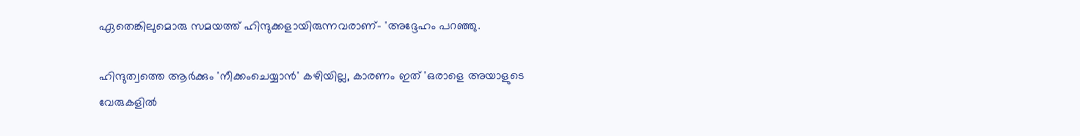ഏതെങ്കിലുമൊരു സമയത്ത് ഹിന്ദുക്കളായിരുന്നവരാണ്- 'അദ്ദേഹം പറഞ്ഞു.

ഹിന്ദുത്വത്തെ ആര്‍ക്കും 'നീക്കംചെയ്യാന്‍' കഴിയില്ല, കാരണം ഇത് 'ഒരാളെ അയാളുടെ വേരുകളില്‍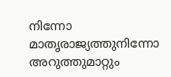നിന്നോ മാതൃരാജ്യത്തുനിന്നോ അറുത്തുമാറ്റും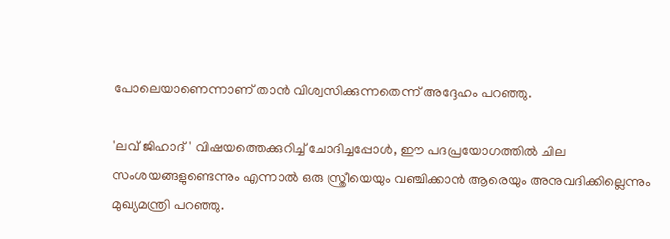പോലെയാണെന്നാണ് താന്‍ വിശ്വസിക്കുന്നതെന്ന് അദ്ദേഹം പറഞ്ഞു.

'ലവ് ജിഹാദ്' വിഷയത്തെക്കുറിച്ച് ചോദിച്ചപ്പോള്‍, ഈ പദപ്രയോഗത്തില്‍ ചില സംശയങ്ങളുണ്ടെന്നും എന്നാല്‍ ഒരു സ്ത്രീയെയും വഞ്ചിക്കാന്‍ ആരെയും അനുവദിക്കില്ലെന്നും മുഖ്യമന്ത്രി പറഞ്ഞു.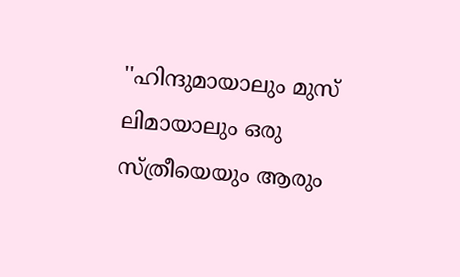''ഹിന്ദുമായാലും മുസ് ലിമായാലും ഒരു സ്ത്രീയെയും ആരും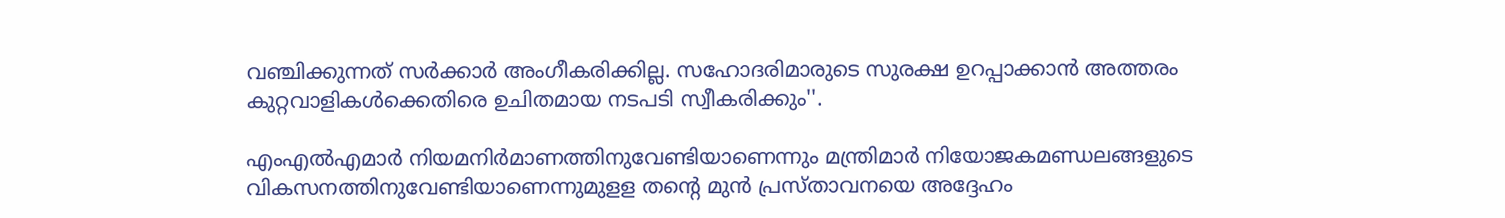വഞ്ചിക്കുന്നത് സര്‍ക്കാര്‍ അംഗീകരിക്കില്ല. സഹോദരിമാരുടെ സുരക്ഷ ഉറപ്പാക്കാന്‍ അത്തരം കുറ്റവാളികള്‍ക്കെതിരെ ഉചിതമായ നടപടി സ്വീകരിക്കും''.

എംഎല്‍എമാര്‍ നിയമനിര്‍മാണത്തിനുവേണ്ടിയാണെന്നും മന്ത്രിമാര്‍ നിയോജകമണ്ഡലങ്ങളുടെ വികസനത്തിനുവേണ്ടിയാണെന്നുമുളള തന്റെ മുന്‍ പ്രസ്താവനയെ അദ്ദേഹം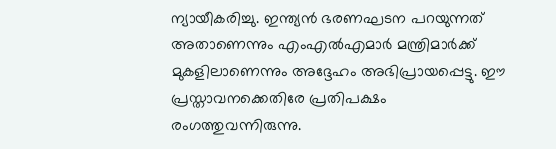ന്യായീകരിച്ചു. ഇന്ത്യന്‍ ഭരണഘടന പറയുന്നത് അതാണെന്നും എംഎല്‍എമാര്‍ മന്ത്രിമാര്‍ക്ക് മുകളിലാണെന്നും അദ്ദേഹം അഭിപ്രായപ്പെട്ടു. ഈ പ്രസ്താവനക്കെതിരേ പ്രതിപക്ഷം രംഗത്തുവന്നിരുന്നു.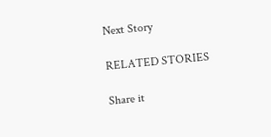Next Story

RELATED STORIES

Share it